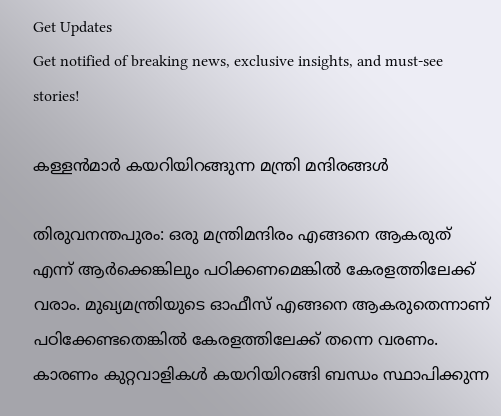Get Updates
Get notified of breaking news, exclusive insights, and must-see stories!

കള്ളന്‍മാര്‍ കയറിയിറങ്ങുന്ന മന്ത്രി മന്ദിരങ്ങള്‍

തിരുവനന്തപുരം: ഒരു മന്ത്രിമന്ദിരം എങ്ങനെ ആകരുത് എന്ന് ആര്‍ക്കെങ്കിലും പഠിക്കണമെങ്കില്‍ കേരളത്തിലേക്ക് വരാം. മുഖ്യമന്ത്രിയുടെ ഓഫീസ് എങ്ങനെ ആകരുതെന്നാണ് പഠിക്കേണ്ടതെങ്കില്‍ കേരളത്തിലേക്ക് തന്നെ വരണം. കാരണം കുറ്റവാളികള്‍ കയറിയിറങ്ങി ബന്ധം സ്ഥാപിക്കുന്ന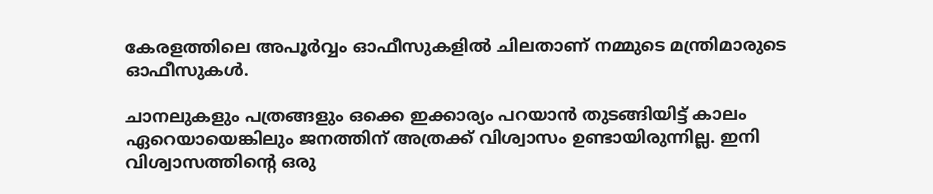കേരളത്തിലെ അപൂര്‍വ്വം ഓഫീസുകളില്‍ ചിലതാണ് നമ്മുടെ മന്ത്രിമാരുടെ ഓഫീസുകള്‍.

ചാനലുകളും പത്രങ്ങളും ഒക്കെ ഇക്കാര്യം പറയാന്‍ തുടങ്ങിയിട്ട് കാലം ഏറെയായെങ്കിലും ജനത്തിന് അത്രക്ക് വിശ്വാസം ഉണ്ടായിരുന്നില്ല. ഇനി വിശ്വാസത്തിന്‍റെ ഒരു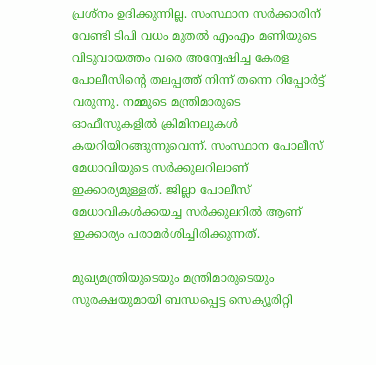പ്രശ്നം ഉദിക്കുന്നില്ല. സംസ്ഥാന സര്‍ക്കാരിന് വേണ്ടി ടിപി വധം മുതല്‍ എംഎം മണിയുടെ വിടുവായത്തം വരെ അന്വേഷിച്ച കേരള പോലീസിന്‍റെ തലപ്പത്ത് നിന്ന് തന്നെ റിപ്പോര്‍ട്ട് വരുന്നു. നമ്മുടെ മന്ത്രിമാരുടെ ഓഫീസുകളില്‍ ക്രിമിനലുകള്‍ കയറിയിറങ്ങുന്നുവെന്ന്. സംസ്ഥാന പോലീസ് മേധാവിയുടെ സര്‍ക്കുലറിലാണ് ഇക്കാര്യമുള്ളത്. ജില്ലാ പോലീസ് മേധാവികള്‍ക്കയച്ച സര്‍ക്കുലറില്‍ ആണ് ഇക്കാര്യം പരാമര്‍ശിച്ചിരിക്കുന്നത്.

മുഖ്യമന്ത്രിയുടെയും മന്ത്രിമാരുടെയും സുരക്ഷയുമായി ബന്ധപ്പെട്ട സെക്യൂരിറ്റി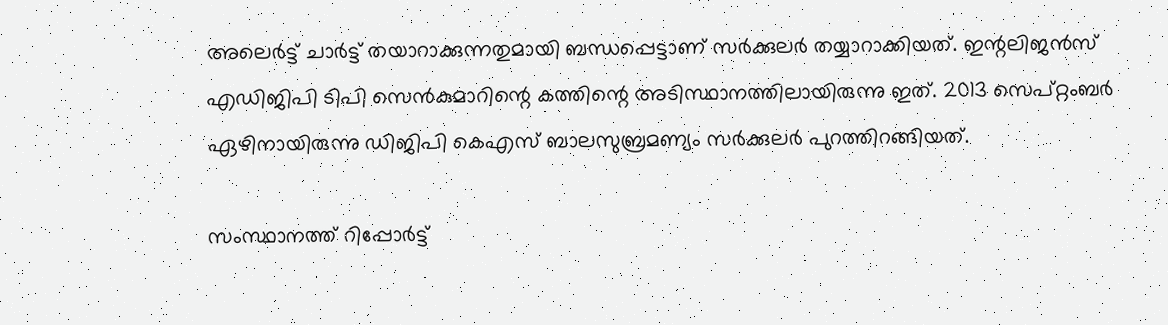അലെര്‍ട്ട് ചാര്‍ട്ട് തയാറാക്കുന്നതുമായി ബന്ധപ്പെട്ടാണ് സര്‍ക്കുലര്‍ തയ്യാറാക്കിയത്. ഇന്റലിജന്‍സ് എഡിജിപി ടിപി സെന്‍കുമാറിന്റെ കത്തിന്റെ അടിസ്ഥാനത്തിലായിരുന്നു ഇത്. 2013 സെപ്റ്റംബര്‍ ഏഴിനായിരുന്നു ഡിജിപി കെഎസ് ബാലസുബ്രമണ്യം സര്‍ക്കുലര്‍ പുറത്തിറങ്ങിയത്.

സംസ്ഥാനത്ത് റിപ്പോര്‍ട്ട്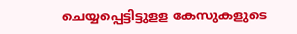ചെയ്യപ്പെട്ടിട്ടുളള കേസുകളുടെ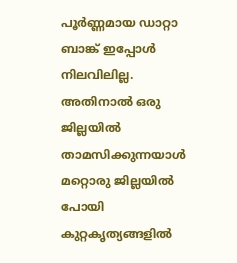പൂര്‍ണ്ണമായ ഡാറ്റാ ബാങ്ക് ഇപ്പോള്‍ നിലവിലില്ല. അതിനാല്‍ ഒരു ജില്ലയില്‍ താമസിക്കുന്നയാള്‍ മറ്റൊരു ജില്ലയില്‍ പോയി കുറ്റകൃത്യങ്ങളില്‍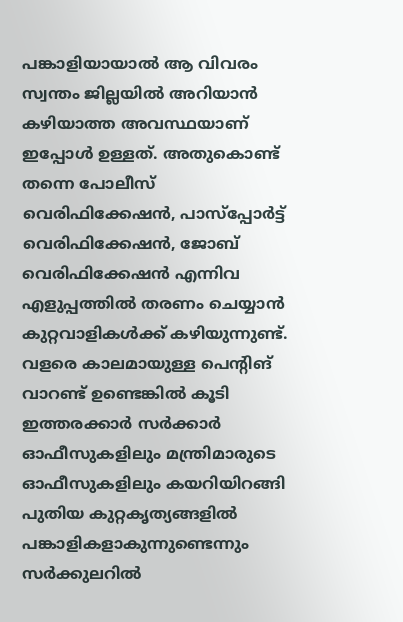പങ്കാളിയായാല്‍ ആ വിവരം സ്വന്തം ജില്ലയില്‍ അറിയാന്‍ കഴിയാത്ത അവസ്ഥയാണ് ഇപ്പോള്‍ ഉള്ളത്. അതുകൊണ്ട് തന്നെ പോലീസ് വെരിഫിക്കേഷന്‍, പാസ്‌പ്പോര്‍ട്ട് വെരിഫിക്കേഷന്‍, ജോബ് വെരിഫിക്കേഷന്‍ എന്നിവ എളുപ്പത്തില്‍ തരണം ചെയ്യാന്‍ കുറ്റവാളികള്‍ക്ക് കഴിയുന്നുണ്ട്. വളരെ കാലമായുള്ള പെന്റിങ് വാറണ്ട് ഉണ്ടെങ്കില്‍ കൂടി ഇത്തരക്കാര്‍ സര്‍ക്കാര്‍ ഓഫീസുകളിലും മന്ത്രിമാരുടെ ഓഫീസുകളിലും കയറിയിറങ്ങി പുതിയ കുറ്റകൃത്യങ്ങളില്‍ പങ്കാളികളാകുന്നുണ്ടെന്നും സര്‍ക്കുലറില്‍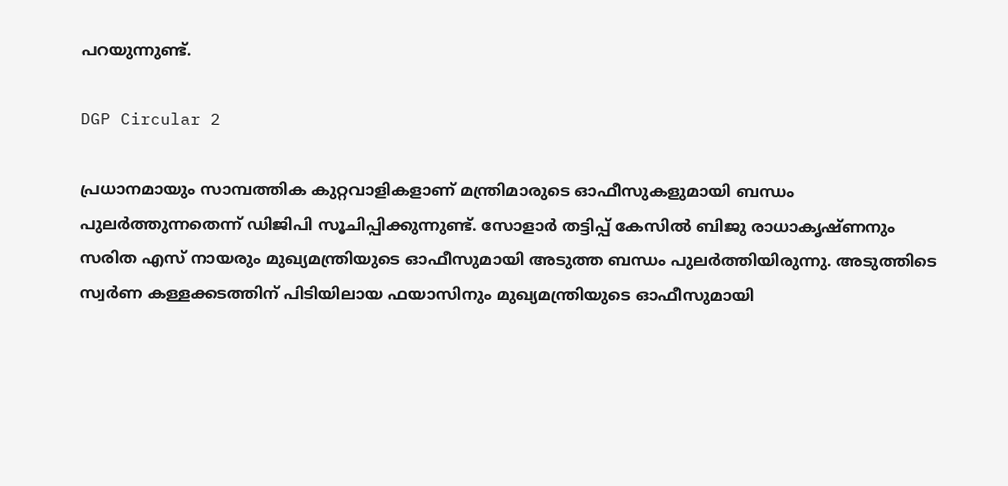പറയുന്നുണ്ട്.

DGP Circular 2

പ്രധാനമായും സാമ്പത്തിക കുറ്റവാളികളാണ് മന്ത്രിമാരുടെ ഓഫീസുകളുമായി ബന്ധം പുലര്‍ത്തുന്നതെന്ന് ഡിജിപി സൂചിപ്പിക്കുന്നുണ്ട്. സോളാര്‍ തട്ടിപ്പ് കേസില്‍ ബിജു രാധാകൃഷ്ണനും സരിത എസ് നായരും മുഖ്യമന്ത്രിയുടെ ഓഫീസുമായി അടുത്ത ബന്ധം പുലര്‍ത്തിയിരുന്നു. അടുത്തിടെ സ്വര്‍ണ കള്ളക്കടത്തിന് പിടിയിലായ ഫയാസിനും മുഖ്യമന്ത്രിയുടെ ഓഫീസുമായി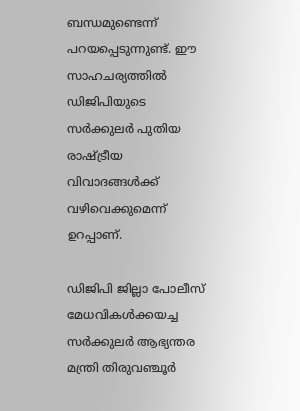ബന്ധമുണ്ടെന്ന് പറയപ്പെടുന്നുണ്ട്. ഈ സാഹചര്യത്തില്‍ ഡിജിപിയുടെ സര്‍ക്കുലര്‍ പുതിയ രാഷ്ട്രീയ വിവാദങ്ങള്‍ക്ക് വഴിവെക്കുമെന്ന് ഉറപ്പാണ്.

ഡിജിപി ജില്ലാ പോലീസ് മേധവികള്‍ക്കയച്ച സര്‍ക്കുലര്‍ ആഭ്യന്തര മന്ത്രി തിരുവഞ്ചൂര്‍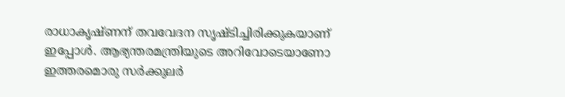രാധാകൃഷ്ണന് തവവേദന സൃഷ്ടിച്ചിരിക്കുകയാണ് ഇപ്പോള്‍. ആഭ്യന്തരമന്ത്രിയുടെ അറിവോടെയാണോ ഇത്തരമൊരു സര്‍ക്കുലര്‍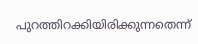പുറത്തിറക്കിയിരിക്കുന്നതെന്ന്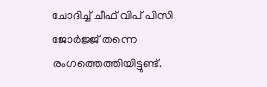ചോദിച്ച് ചീഫ് വിപ് പിസി ജോര്‍ജ്ജ് തന്നെ രംഗത്തെത്തിയിട്ടുണ്ട്.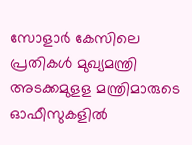സോളാര്‍ കേസിലെ പ്രതികള്‍ മുഖ്യമന്ത്രി അടക്കമുളള മന്ത്രിമാരുടെ ഓഫീസുകളില്‍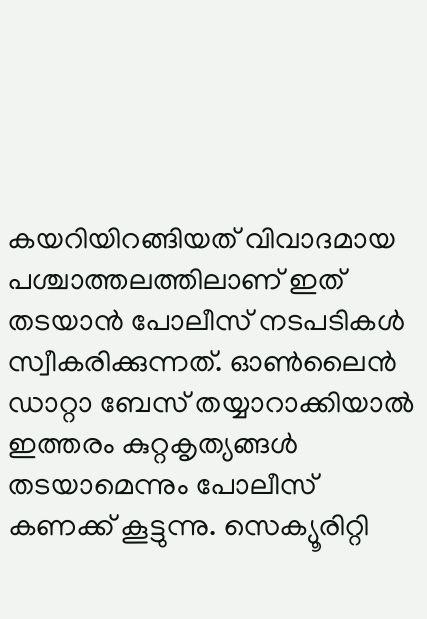കയറിയിറങ്ങിയത് വിവാദമായ പശ്ചാത്തലത്തിലാണ് ഇത് തടയാന്‍ പോലീസ് നടപടികള്‍ സ്വീകരിക്കുന്നത്. ഓണ്‍ലൈന്‍ ഡാറ്റാ ബേസ് തയ്യാറാക്കിയാല്‍ ഇത്തരം കുറ്റകൃത്യങ്ങള്‍ തടയാമെന്നും പോലീസ് കണക്ക് കൂട്ടുന്നു. സെക്യൂരിറ്റി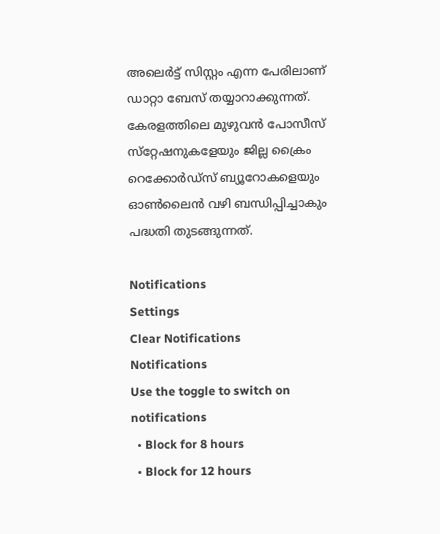അലെര്‍ട്ട് സിസ്റ്റം എന്ന പേരിലാണ് ഡാറ്റാ ബേസ് തയ്യാറാക്കുന്നത്. കേരളത്തിലെ മുഴുവന്‍ പോസീസ് സ്‌റ്റേഷനുകളേയും ജില്ല ക്രൈം റെക്കോര്‍ഡ്‌സ് ബ്യൂറോകളെയും ഓണ്‍ലൈന്‍ വഴി ബന്ധിപ്പിച്ചാകും പദ്ധതി തുടങ്ങുന്നത്.

Notifications
Settings
Clear Notifications
Notifications
Use the toggle to switch on notifications
  • Block for 8 hours
  • Block for 12 hours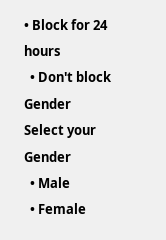• Block for 24 hours
  • Don't block
Gender
Select your Gender
  • Male
  • Female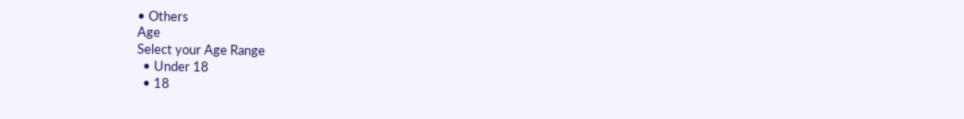• Others
Age
Select your Age Range
  • Under 18
  • 18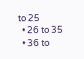to 25
  • 26 to 35
  • 36 to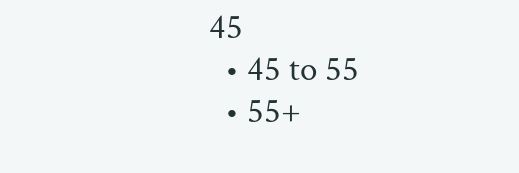45
  • 45 to 55
  • 55+